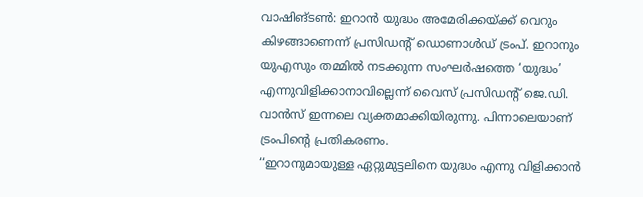വാഷിങ്ടൺ: ഇറാൻ യുദ്ധം അമേരിക്കയ്ക്ക് വെറും കിഴങ്ങാണെന്ന് പ്രസിഡന്റ് ഡൊണാൾഡ് ട്രംപ്. ഇറാനും യുഎസും തമ്മിൽ നടക്കുന്ന സംഘർഷത്തെ ‘യുദ്ധം’ എന്നുവിളിക്കാനാവില്ലെന്ന് വൈസ് പ്രസിഡന്റ് ജെ.ഡി. വാൻസ് ഇന്നലെ വ്യക്തമാക്കിയിരുന്നു. പിന്നാലെയാണ് ട്രംപിന്റെ പ്രതികരണം.
‘‘ഇറാനുമായുള്ള ഏറ്റുമുട്ടലിനെ യുദ്ധം എന്നു വിളിക്കാൻ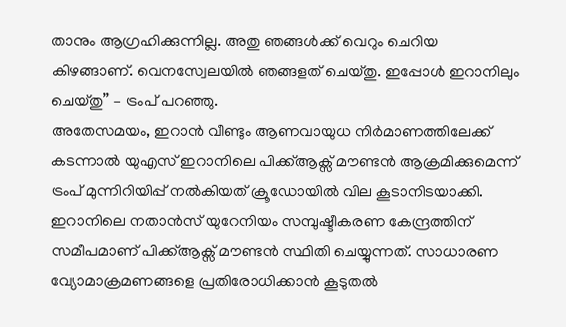താനും ആഗ്രഹിക്കുന്നില്ല. അതു ഞങ്ങൾക്ക് വെറും ചെറിയ കിഴങ്ങാണ്. വെനസ്വേലയിൽ ഞങ്ങളത് ചെയ്തു. ഇപ്പോൾ ഇറാനിലും ചെയ്തു’’ – ട്രംപ് പറഞ്ഞു.
അതേസമയം, ഇറാൻ വീണ്ടും ആണവായുധ നിർമാണത്തിലേക്ക് കടന്നാൽ യുഎസ് ഇറാനിലെ പിക്ക്ആക്സ് മൗണ്ടൻ ആക്രമിക്കുമെന്ന് ട്രംപ് മുന്നിറിയിപ്പ് നൽകിയത് ക്രൂഡോയിൽ വില കൂടാനിടയാക്കി. ഇറാനിലെ നതാൻസ് യുറേനിയം സമ്പുഷ്ടീകരണ കേന്ദ്രത്തിന് സമീപമാണ് പിക്ക്ആക്സ് മൗണ്ടൻ സ്ഥിതി ചെയ്യുന്നത്. സാധാരണ വ്യോമാക്രമണങ്ങളെ പ്രതിരോധിക്കാൻ കൂടുതൽ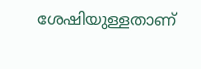ശേഷിയുള്ളതാണ്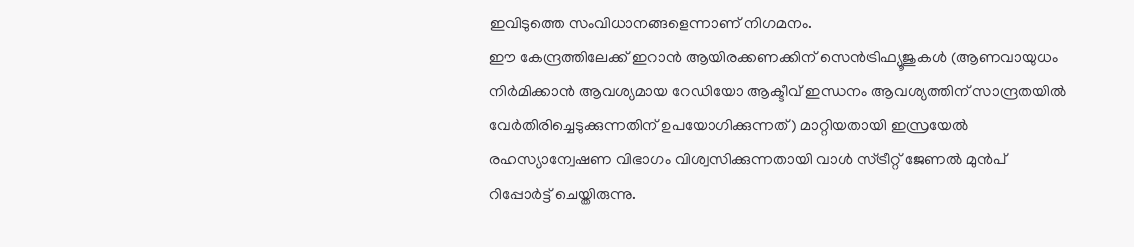ഇവിടുത്തെ സംവിധാനങ്ങളെന്നാണ് നിഗമനം.
ഈ കേന്ദ്രത്തിലേക്ക് ഇറാൻ ആയിരക്കണക്കിന് സെൻട്രിഫ്യൂജുകൾ (ആണവായുധം നിർമിക്കാൻ ആവശ്യമായ റേഡിയോ ആക്ടീവ് ഇന്ധനം ആവശ്യത്തിന് സാന്ദ്രതയിൽ വേർതിരിച്ചെടുക്കുന്നതിന് ഉപയോഗിക്കുന്നത്) മാറ്റിയതായി ഇസ്രയേൽ രഹസ്യാന്വേഷണ വിഭാഗം വിശ്വസിക്കുന്നതായി വാൾ സ്ട്രീറ്റ് ജേണൽ മുൻപ് റിപ്പോർട്ട് ചെയ്തിരുന്നു.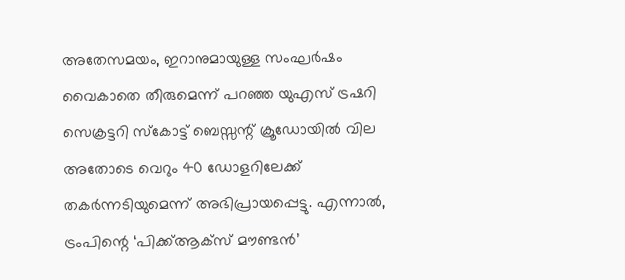അതേസമയം, ഇറാനുമായുള്ള സംഘർഷം വൈകാതെ തീരുമെന്ന് പറഞ്ഞ യുഎസ് ട്രഷറി സെക്രട്ടറി സ്കോട്ട് ബെസ്സന്റ് ക്രൂഡോയിൽ വില അതോടെ വെറും 40 ഡോളറിലേക്ക് തകർന്നടിയുമെന്ന് അഭിപ്രായപ്പെട്ടു. എന്നാൽ, ട്രംപിന്റെ ‘പിക്ക്ആക്സ് മൗണ്ടൻ’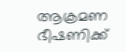ആക്രമണ ഭീഷണിക്ക്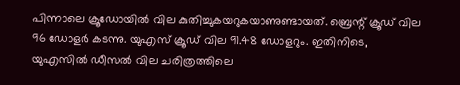പിന്നാലെ ക്രൂഡോയിൽ വില കുതിച്ചുകയറുകയാണുണ്ടായത്. ബ്രെന്റ് ക്രൂഡ് വില 96 ഡോളർ കടന്നു. യുഎസ് ക്രൂഡ് വില 91.48 ഡോളറും. ഇതിനിടെ, യുഎസിൽ ഡീസൽ വില ചരിത്രത്തിലെ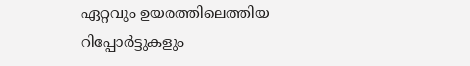ഏറ്റവും ഉയരത്തിലെത്തിയ റിപ്പോർട്ടുകളും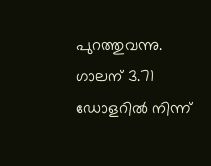പുറത്തുവന്നു. ഗാലന് 3.71 ഡോളറിൽ നിന്ന്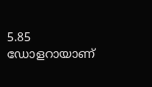5.85 ഡോളറായാണ്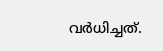വർധിച്ചത്.